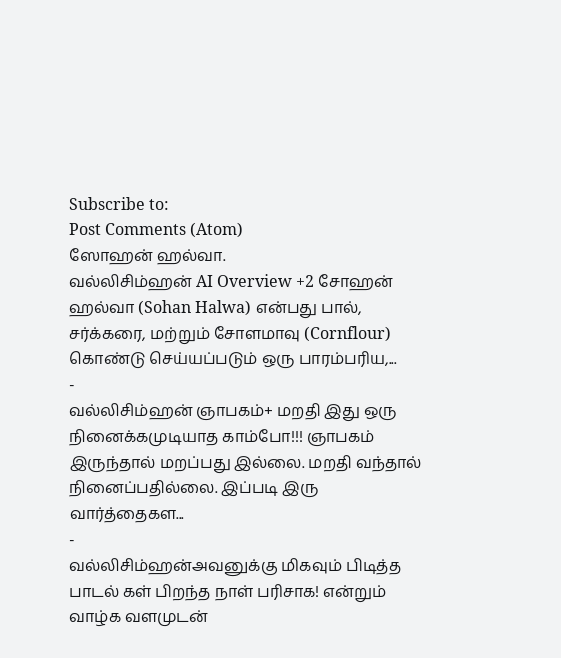Subscribe to:
Post Comments (Atom)
ஸோஹன் ஹல்வா.
வல்லிசிம்ஹன் AI Overview +2 சோஹன் ஹல்வா (Sohan Halwa) என்பது பால், சர்க்கரை, மற்றும் சோளமாவு (Cornflour) கொண்டு செய்யப்படும் ஒரு பாரம்பரிய,...
-
வல்லிசிம்ஹன் ஞாபகம்+ மறதி இது ஒரு நினைக்கமுடியாத காம்போ!!! ஞாபகம் இருந்தால் மறப்பது இல்லை. மறதி வந்தால் நினைப்பதில்லை. இப்படி இரு வார்த்தைகள...
-
வல்லிசிம்ஹன்அவனுக்கு மிகவும் பிடித்த பாடல் கள் பிறந்த நாள் பரிசாக! என்றும் வாழ்க வளமுடன்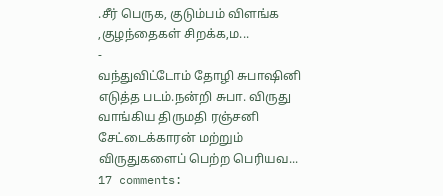.சீர் பெருக, குடும்பம் விளங்க ,குழந்தைகள் சிறக்க,ம...
-
வந்துவிட்டோம் தோழி சுபாஷினி எடுத்த படம்.நன்றி சுபா. விருது வாங்கிய திருமதி ரஞ்சனி சேட்டைக்காரன் மற்றும் விருதுகளைப் பெற்ற பெரியவ...
17 comments: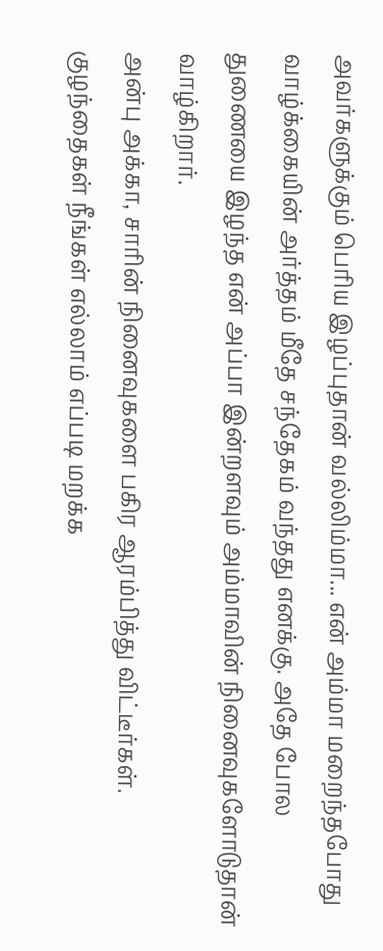அவர்களுக்கும் பெரிய இழப்புதான் வல்லிம்மா... என் அம்மா மறைந்தபோது வாழ்க்கையின் அர்த்தம் மீதே சந்தேகம் வந்தது எனக்கு. அதே போல துணையை இழந்த என் அப்பா இன்றளவும் அம்மாவின் நினைவுகளோடுதான் வாழ்கிறார்.
அன்பு அக்கா, சாரின் நினைவுகளை பகிர ஆரம்பித்து விட்டீர்கள். குழந்தைகள் நீங்கள் எல்லாம் எப்படி மறக்க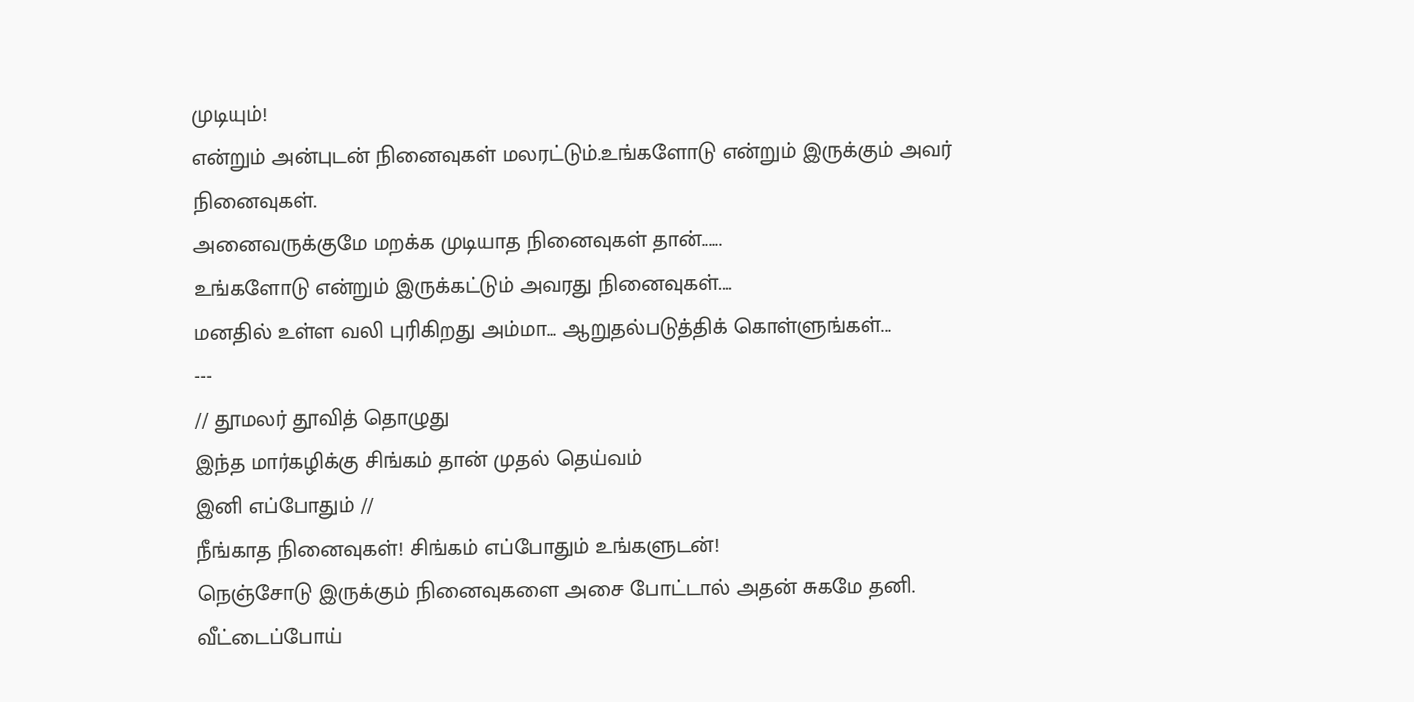முடியும்!
என்றும் அன்புடன் நினைவுகள் மலரட்டும்.உங்களோடு என்றும் இருக்கும் அவர் நினைவுகள்.
அனைவருக்குமே மறக்க முடியாத நினைவுகள் தான்......
உங்களோடு என்றும் இருக்கட்டும் அவரது நினைவுகள்....
மனதில் உள்ள வலி புரிகிறது அம்மா... ஆறுதல்படுத்திக் கொள்ளுங்கள்...
---
// தூமலர் தூவித் தொழுது
இந்த மார்கழிக்கு சிங்கம் தான் முதல் தெய்வம்
இனி எப்போதும் //
நீங்காத நினைவுகள்! சிங்கம் எப்போதும் உங்களுடன்!
நெஞ்சோடு இருக்கும் நினைவுகளை அசை போட்டால் அதன் சுகமே தனி.
வீட்டைப்போய்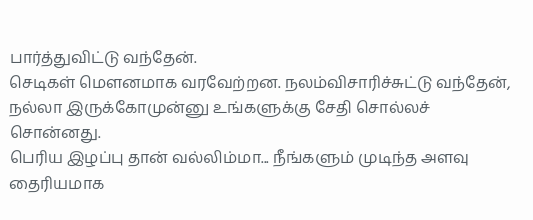பார்த்துவிட்டு வந்தேன்.
செடிகள் மௌனமாக வரவேற்றன. நலம்விசாரிச்சுட்டு வந்தேன், நல்லா இருக்கோமுன்னு உங்களுக்கு சேதி சொல்லச் சொன்னது.
பெரிய இழப்பு தான் வல்லிம்மா... நீங்களும் முடிந்த அளவு தைரியமாக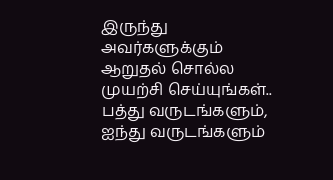இருந்து அவர்களுக்கும் ஆறுதல் சொல்ல முயற்சி செய்யுங்கள்..
பத்து வருடங்களும், ஐந்து வருடங்களும்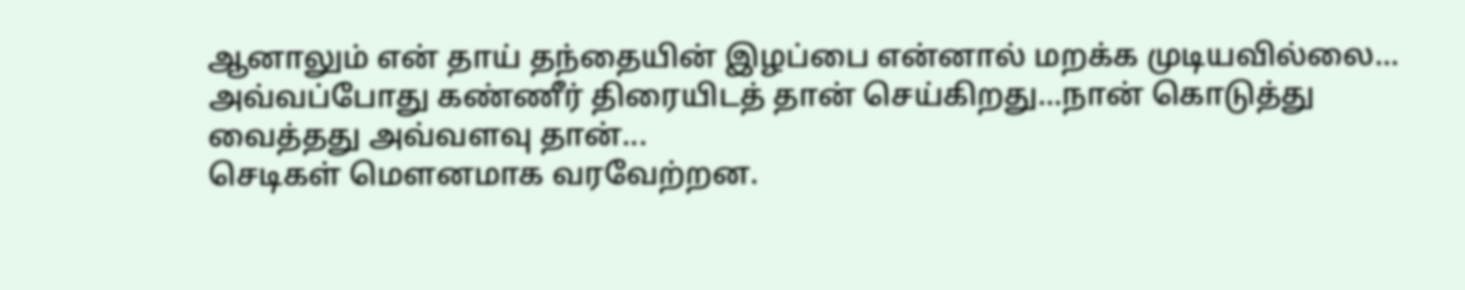ஆனாலும் என் தாய் தந்தையின் இழப்பை என்னால் மறக்க முடியவில்லை... அவ்வப்போது கண்ணீர் திரையிடத் தான் செய்கிறது...நான் கொடுத்து வைத்தது அவ்வளவு தான்...
செடிகள் மௌனமாக வரவேற்றன.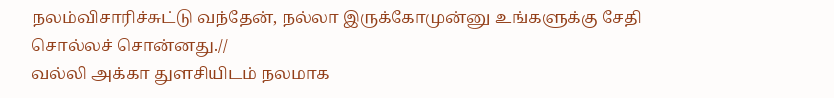நலம்விசாரிச்சுட்டு வந்தேன், நல்லா இருக்கோமுன்னு உங்களுக்கு சேதி சொல்லச் சொன்னது.//
வல்லி அக்கா துளசியிடம் நலமாக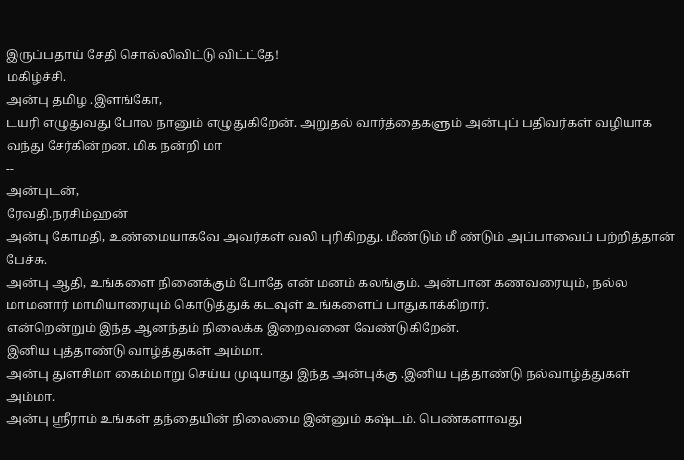இருப்பதாய் சேதி சொல்லிவிட்டு விட்ட்தே!
மகிழ்ச்சி.
அன்பு தமிழ .இளங்கோ,
டயரி எழுதுவது போல நானும் எழுதுகிறேன். அறுதல் வார்த்தைகளும் அன்புப் பதிவர்கள் வழியாக வந்து சேர்கின்றன. மிக நன்றி மா
--
அன்புடன்,
ரேவதி.நரசிம்ஹன்
அன்பு கோமதி, உண்மையாகவே அவர்கள் வலி புரிகிறது. மீண்டும் மீ ண்டும் அப்பாவைப் பற்றித்தான் பேச்சு.
அன்பு ஆதி, உங்களை நினைக்கும் போதே என் மனம் கலங்கும். அன்பான கணவரையும், நல்ல மாமனார் மாமியாரையும் கொடுத்துக் கடவுள் உங்களைப் பாதுகாக்கிறார்.
என்றென்றும் இந்த ஆனந்தம் நிலைக்க இறைவனை வேண்டுகிறேன்.
இனிய புத்தாண்டு வாழ்த்துகள் அம்மா.
அன்பு துளசிமா கைம்மாறு செய்ய முடியாது இந்த அன்புக்கு .இனிய புத்தாண்டு நல்வாழ்த்துகள் அம்மா.
அன்பு ஸ்ரீராம் உங்கள் தந்தையின் நிலைமை இன்னும் கஷ்டம். பெண்களாவது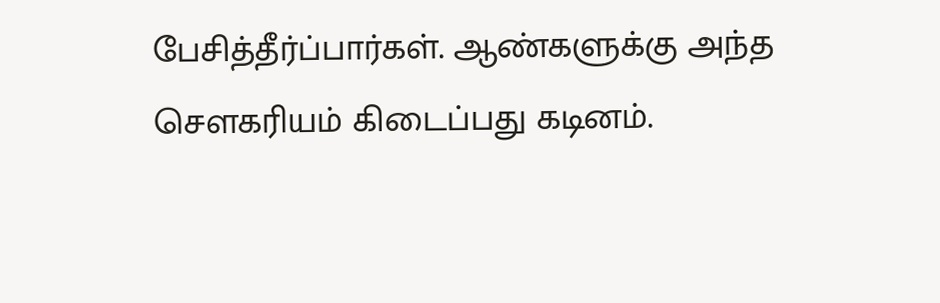பேசித்தீர்ப்பார்கள். ஆண்களுக்கு அந்த சௌகரியம் கிடைப்பது கடினம்.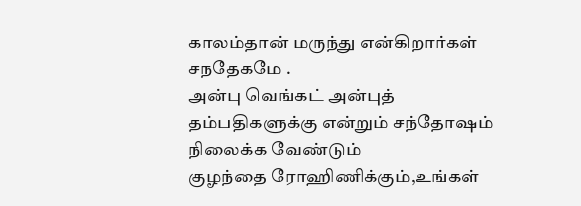காலம்தான் மருந்து என்கிறார்கள்
சநதேகமே .
அன்பு வெங்கட் அன்புத் தம்பதிகளுக்கு என்றும் சந்தோஷம் நிலைக்க வேண்டும்
குழந்தை ரோஹிணிக்கும்,உங்கள்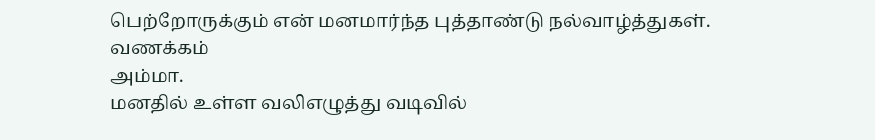பெற்றோருக்கும் என் மனமார்ந்த புத்தாண்டு நல்வாழ்த்துகள்.
வணக்கம்
அம்மா.
மனதில் உள்ள வலிஎழுத்து வடிவில்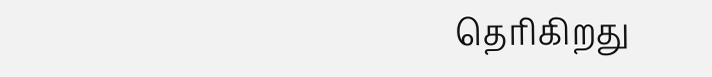தெரிகிறது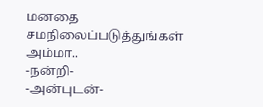மனதை சமநிலைப்படுத்துங்கள் அம்மா..
-நன்றி-
-அன்புடன்-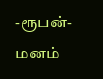-ரூபன்-
மனம்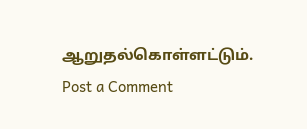ஆறுதல்கொள்ளட்டும்.
Post a Comment